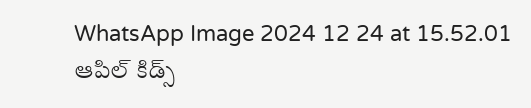WhatsApp Image 2024 12 24 at 15.52.01
ఆపిల్ కిడ్స్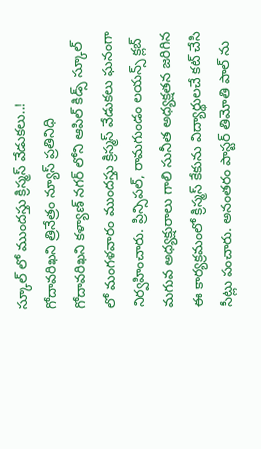స్కూల్ లో ముందస్తు క్రిస్మస్ వేడుకలు..!
గోదావరిఖని త్రినేత్రం న్యూస్ ప్రతినిధి
గోదావరిఖని కళ్యాణ్ నగర్ లోని ఆపిల్ కిడ్స్ స్కూల్ లో మంగళవారం ముందస్తు క్రిస్మస్ వేడుకలు ఘనంగా నిర్వహించారు. ప్రిన్సిపల్, రామగుండం లయన్స్ క్లబ్ మగువ అధ్యక్షురాలు గాలి సునీత అధ్యక్షతన జరిగిన ఈ కార్యక్రమంలో క్రిస్మస్ కేకును విద్యార్థులచే కట్ చేసి సీట్లు పంచారు. అనంతరం పాస్టర్ తిమోతి పాల్ ను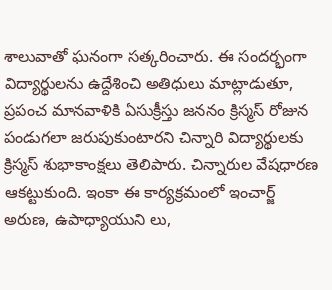శాలువాతో ఘనంగా సత్కరించారు. ఈ సందర్భంగా విద్యార్థులను ఉద్దేశించి అతిధులు మాట్లాడుతూ, ప్రపంచ మానవాళికి ఏసుక్రీస్తు జననం క్రిస్మస్ రోజున పండుగలా జరుపుకుంటారని చిన్నారి విద్యార్థులకు క్రిస్మస్ శుభాకాంక్షలు తెలిపారు. చిన్నారుల వేషధారణ ఆకట్టుకుంది. ఇంకా ఈ కార్యక్రమంలో ఇంచార్జ్ అరుణ, ఉపాధ్యాయుని లు,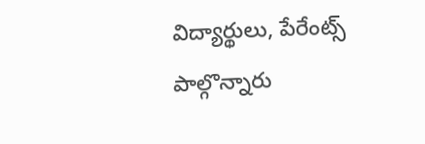విద్యార్థులు, పేరేంట్స్ పాల్గొన్నారు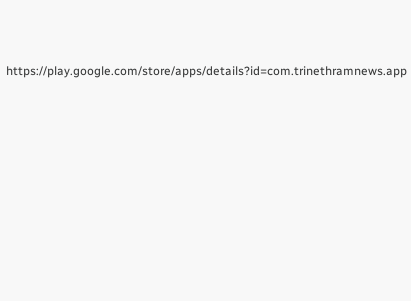https://play.google.com/store/apps/details?id=com.trinethramnews.app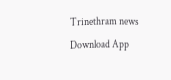Trinethram news
Download App